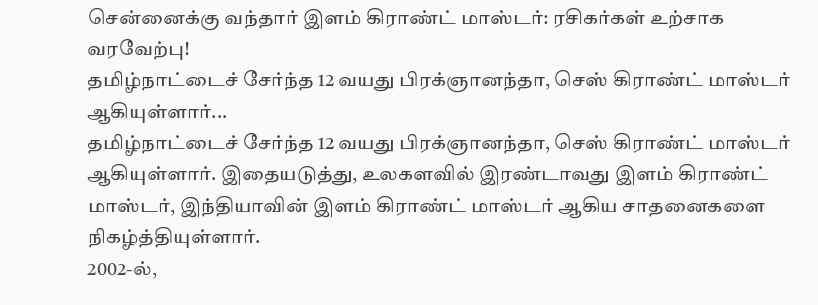சென்னைக்கு வந்தார் இளம் கிராண்ட் மாஸ்டர்: ரசிகர்கள் உற்சாக வரவேற்பு!
தமிழ்நாட்டைச் சேர்ந்த 12 வயது பிரக்ஞானந்தா, செஸ் கிராண்ட் மாஸ்டர் ஆகியுள்ளார்...
தமிழ்நாட்டைச் சேர்ந்த 12 வயது பிரக்ஞானந்தா, செஸ் கிராண்ட் மாஸ்டர் ஆகியுள்ளார். இதையடுத்து, உலகளவில் இரண்டாவது இளம் கிராண்ட் மாஸ்டர், இந்தியாவின் இளம் கிராண்ட் மாஸ்டர் ஆகிய சாதனைகளை நிகழ்த்தியுள்ளார்.
2002-ல்,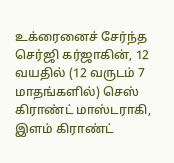உக்ரைனைச் சேர்ந்த செர்ஜி கர்ஜாகின், 12 வயதில் (12 வருடம் 7 மாதங்களில்) செஸ் கிராண்ட் மாஸ்டராகி, இளம் கிராண்ட்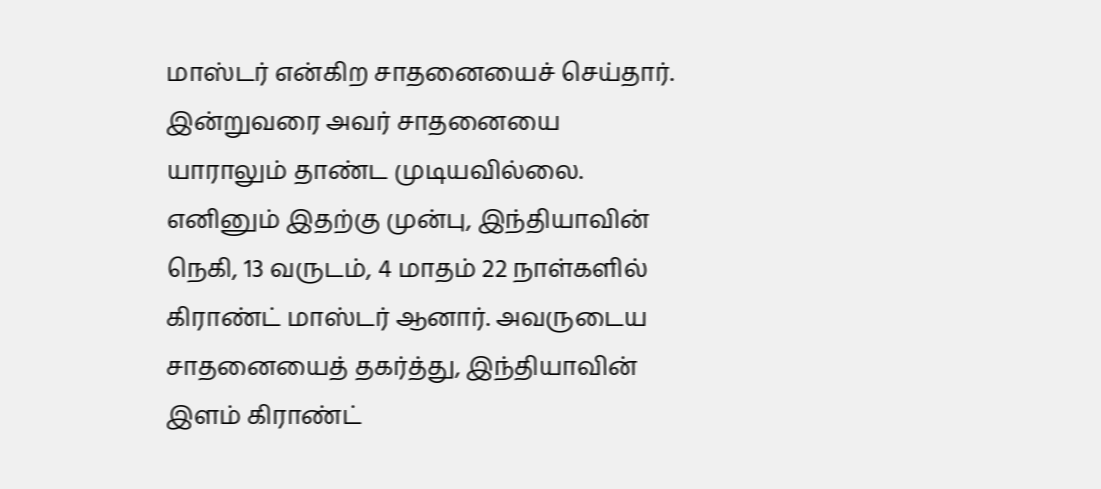மாஸ்டர் என்கிற சாதனையைச் செய்தார். இன்றுவரை அவர் சாதனையை யாராலும் தாண்ட முடியவில்லை. எனினும் இதற்கு முன்பு, இந்தியாவின் நெகி, 13 வருடம், 4 மாதம் 22 நாள்களில் கிராண்ட் மாஸ்டர் ஆனார். அவருடைய சாதனையைத் தகர்த்து, இந்தியாவின் இளம் கிராண்ட்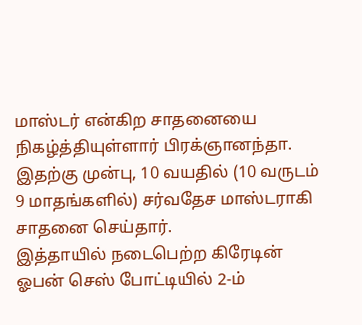மாஸ்டர் என்கிற சாதனையை நிகழ்த்தியுள்ளார் பிரக்ஞானந்தா. இதற்கு முன்பு, 10 வயதில் (10 வருடம் 9 மாதங்களில்) சர்வதேச மாஸ்டராகி சாதனை செய்தார்.
இத்தாயில் நடைபெற்ற கிரேடின் ஓபன் செஸ் போட்டியில் 2-ம்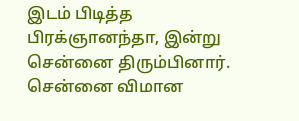இடம் பிடித்த பிரக்ஞானந்தா, இன்று சென்னை திரும்பினார். சென்னை விமான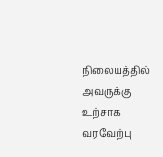நிலையத்தில் அவருக்கு உற்சாக வரவேற்பு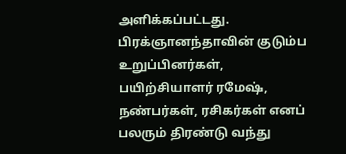அளிக்கப்பட்டது. பிரக்ஞானந்தாவின் குடும்ப உறுப்பினர்கள், பயிற்சியாளர் ரமேஷ், நண்பர்கள், ரசிகர்கள் எனப் பலரும் திரண்டு வந்து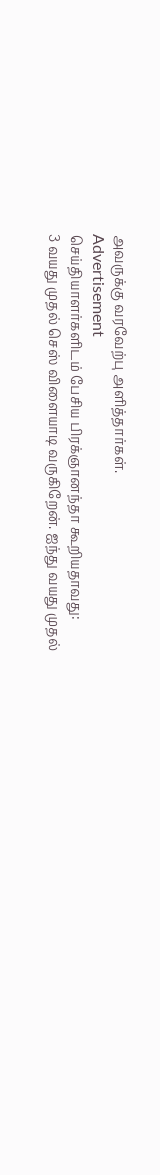அவருக்கு வரவேற்பு அளித்தார்கள்.
Advertisement
செய்தியாளர்களிடம் பேசிய பிரக்ஞானந்தா கூறியதாவது:
3 வயது முதல் செஸ் விளையாடி வருகிறேன். ஐந்து வயது முதல்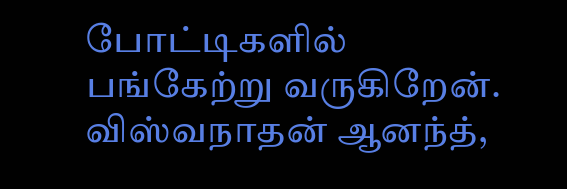போட்டிகளில் பங்கேற்று வருகிறேன். விஸ்வநாதன் ஆனந்த்,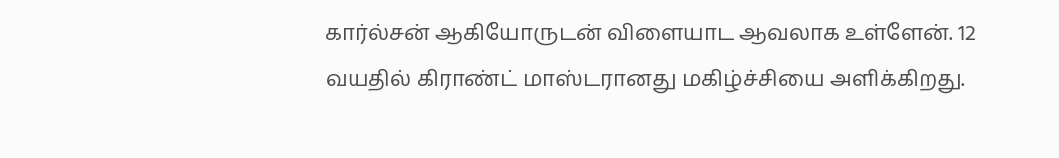கார்ல்சன் ஆகியோருடன் விளையாட ஆவலாக உள்ளேன். 12 வயதில் கிராண்ட் மாஸ்டரானது மகிழ்ச்சியை அளிக்கிறது.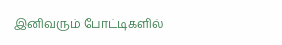இனிவரும் போட்டிகளில்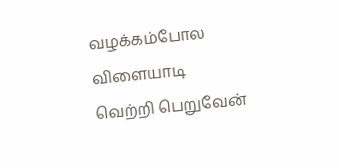வழக்கம்போல விளையாடி வெற்றி பெறுவேன்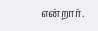என்றார்.